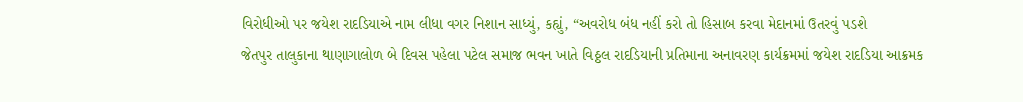વિરોધીઓ પર જયેશ રાદડિયાએ નામ લીધા વગર નિશાન સાધ્યું, કહ્યું, “અવરોધ બંધ નહીં કરો તો હિસાબ કરવા મેદાનમાં ઉતરવું પડશે
જેતપુર તાલુકાના થાણાગાલોળ બે દિવસ પહેલા પટેલ સમાજ ભવન ખાતે વિઠ્ઠલ રાદડિયાની પ્રતિમાના અનાવરણ કાર્યક્રમમાં જયેશ રાદડિયા આક્રમક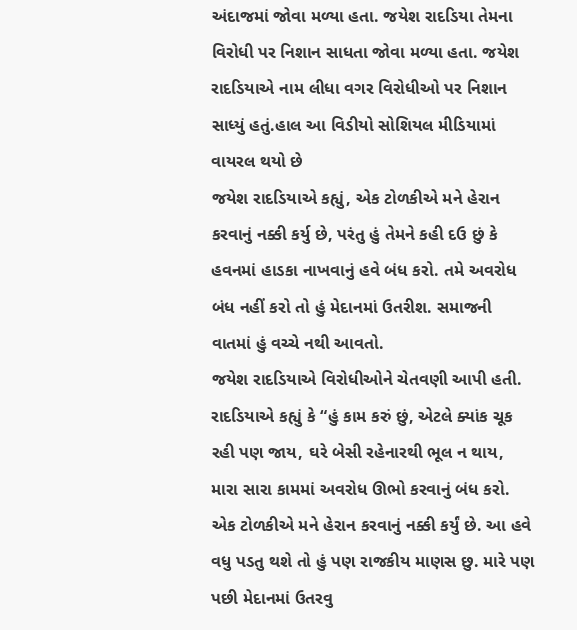અંદાજમાં જોવા મળ્યા હતા. જયેશ રાદડિયા તેમના વિરોધી પર નિશાન સાધતા જોવા મળ્યા હતા. જયેશ રાદડિયાએ નામ લીધા વગર વિરોધીઓ પર નિશાન સાધ્યું હતું.હાલ આ વિડીયો સોશિયલ મીડિયામાં વાયરલ થયો છે
જયેશ રાદડિયાએ કહ્યું, એક ટોળકીએ મને હેરાન કરવાનું નક્કી કર્યુ છે, પરંતુ હું તેમને કહી દઉ છું કે હવનમાં હાડકા નાખવાનું હવે બંધ કરો. તમે અવરોધ બંધ નહીં કરો તો હું મેદાનમાં ઉતરીશ. સમાજની વાતમાં હું વચ્ચે નથી આવતો.
જયેશ રાદડિયાએ વિરોધીઓને ચેતવણી આપી હતી. રાદડિયાએ કહ્યું કે “હું કામ કરું છું, એટલે ક્યાંક ચૂક રહી પણ જાય, ઘરે બેસી રહેનારથી ભૂલ ન થાય, મારા સારા કામમાં અવરોધ ઊભો કરવાનું બંધ કરો. એક ટોળકીએ મને હેરાન કરવાનું નક્કી કર્યું છે. આ હવે વધુ પડતુ થશે તો હું પણ રાજકીય માણસ છુ. મારે પણ પછી મેદાનમાં ઉતરવુ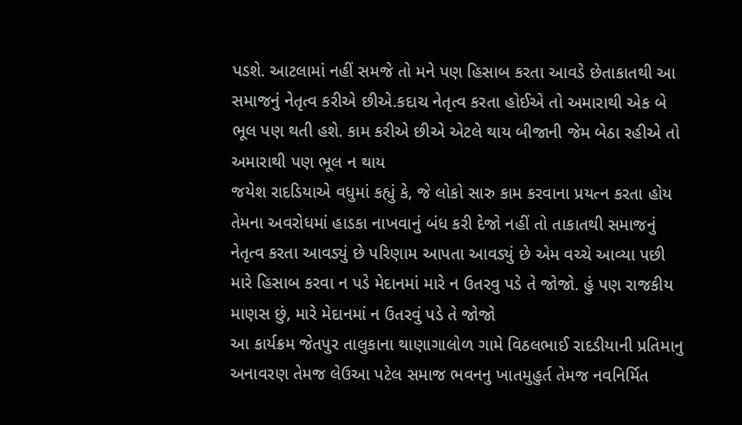પડશે. આટલામાં નહીં સમજે તો મને પણ હિસાબ કરતા આવડે છેતાકાતથી આ સમાજનું નેતૃત્વ કરીએ છીએ.કદાચ નેતૃત્વ કરતા હોઈએ તો અમારાથી એક બે ભૂલ પણ થતી હશે. કામ કરીએ છીએ એટલે થાય બીજાની જેમ બેઠા રહીએ તો અમારાથી પણ ભૂલ ન થાય
જયેશ રાદડિયાએ વધુમાં કહ્યું કે, જે લોકો સારુ કામ કરવાના પ્રયત્ન કરતા હોય તેમના અવરોધમાં હાડકા નાખવાનું બંધ કરી દેજો નહીં તો તાકાતથી સમાજનું નેતૃત્વ કરતા આવડ્યું છે પરિણામ આપતા આવડ્યું છે એમ વચ્ચે આવ્યા પછી મારે હિસાબ કરવા ન પડે મેદાનમાં મારે ન ઉતરવુ પડે તે જોજો. હું પણ રાજકીય માણસ છું, મારે મેદાનમાં ન ઉતરવું પડે તે જોજો
આ કાર્યક્રમ જેતપુર તાલુકાના થાણાગાલોળ ગામે વિઠલભાઈ રાદડીયાની પ્રતિમાનુ અનાવરણ તેમજ લેઉઆ પટેલ સમાજ ભવનનુ ખાતમુહુર્ત તેમજ નવનિર્મિત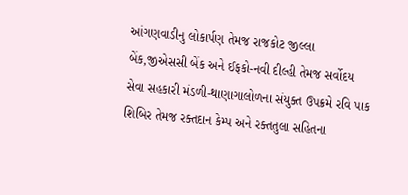આંગણવાડીનુ લોકાર્પણ તેમજ રાજકોટ જીલ્લા બેંક,જીએસસી બેંક અને ઈફકો-નવી દીલ્હી તેમજ સર્વોદય સેવા સહકારી મંડળી-થાણાગાલોળના સંયુક્ત ઉપક્રમે રવિ પાક શિબિર તેમજ રક્તદાન કેમ્પ અને રક્તતુલા સહિતના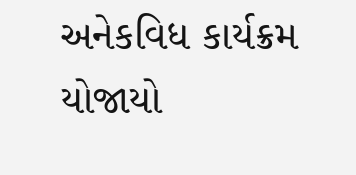અનેકવિધ કાર્યક્રમ યોજાયો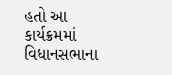હતો આ કાર્યક્રમમાં વિધાનસભાના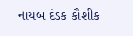નાયબ દંડક કૌશીક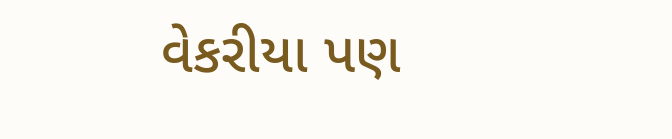વેકરીયા પણ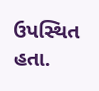ઉપસ્થિત હતા.